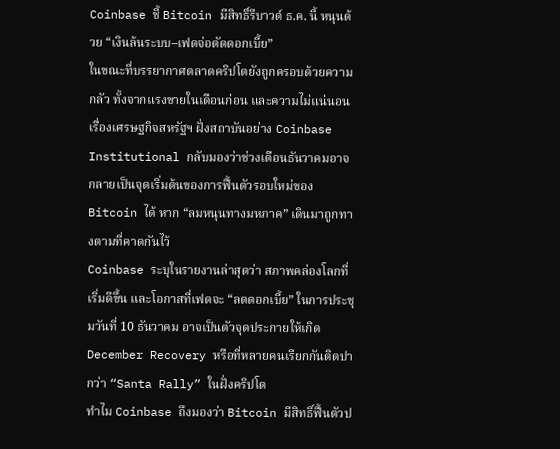Coinbase ชี้ Bitcoin มีสิทธิ์รีบาวด์ ธ.ค. นี้ หนุนด้วย “เงินล้นระบบ–เฟดจ่อตัดดอกเบี้ย”
ในขณะที่บรรยากาศตลาดคริปโตยังถูกครอบด้วยความกลัว ทั้งจากแรงขายในเดือนก่อน และความไม่แน่นอนเรื่องเศรษฐกิจสหรัฐฯ ฝั่งสถาบันอย่าง Coinbase Institutional กลับมองว่าช่วงเดือนธันวาคมอาจกลายเป็นจุดเริ่มต้นของการฟื้นตัวรอบใหม่ของ Bitcoin ได้ หาก “ลมหนุนทางมหภาค” เดินมาถูกทางตามที่คาดกันไว้
Coinbase ระบุในรายงานล่าสุดว่า สภาพคล่องโลกที่เริ่มดีขึ้น และโอกาสที่เฟดจะ “ลดดอกเบี้ย” ในการประชุมวันที่ 10 ธันวาคม อาจเป็นตัวจุดประกายให้เกิด December Recovery หรือที่หลายคนเรียกกันติดปากว่า “Santa Rally” ในฝั่งคริปโต
ทำไม Coinbase ถึงมองว่า Bitcoin มีสิทธิ์ฟื้นตัวป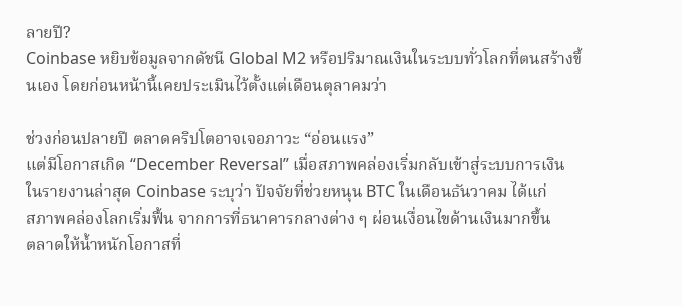ลายปี?
Coinbase หยิบข้อมูลจากดัชนี Global M2 หรือปริมาณเงินในระบบทั่วโลกที่ตนสร้างขึ้นเอง โดยก่อนหน้านี้เคยประเมินไว้ตั้งแต่เดือนตุลาคมว่า

ช่วงก่อนปลายปี ตลาดคริปโตอาจเจอภาวะ “อ่อนแรง”
แต่มีโอกาสเกิด “December Reversal” เมื่อสภาพคล่องเริ่มกลับเข้าสู่ระบบการเงิน
ในรายงานล่าสุด Coinbase ระบุว่า ปัจจัยที่ช่วยหนุน BTC ในเดือนธันวาคม ได้แก่
สภาพคล่องโลกเริ่มฟื้น จากการที่ธนาคารกลางต่าง ๆ ผ่อนเงื่อนไขด้านเงินมากขึ้น
ตลาดให้น้ำหนักโอกาสที่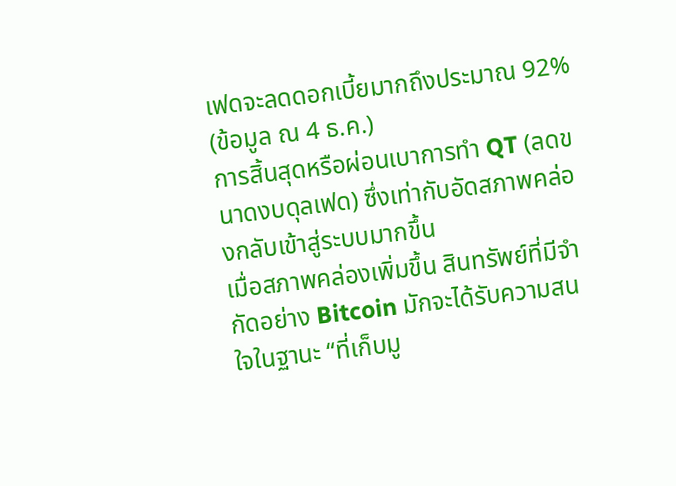เฟดจะลดดอกเบี้ยมากถึงประมาณ 92% (ข้อมูล ณ 4 ธ.ค.)
การสิ้นสุดหรือผ่อนเบาการทำ QT (ลดขนาดงบดุลเฟด) ซึ่งเท่ากับอัดสภาพคล่องกลับเข้าสู่ระบบมากขึ้น
เมื่อสภาพคล่องเพิ่มขึ้น สินทรัพย์ที่มีจำกัดอย่าง Bitcoin มักจะได้รับความสนใจในฐานะ “ที่เก็บมู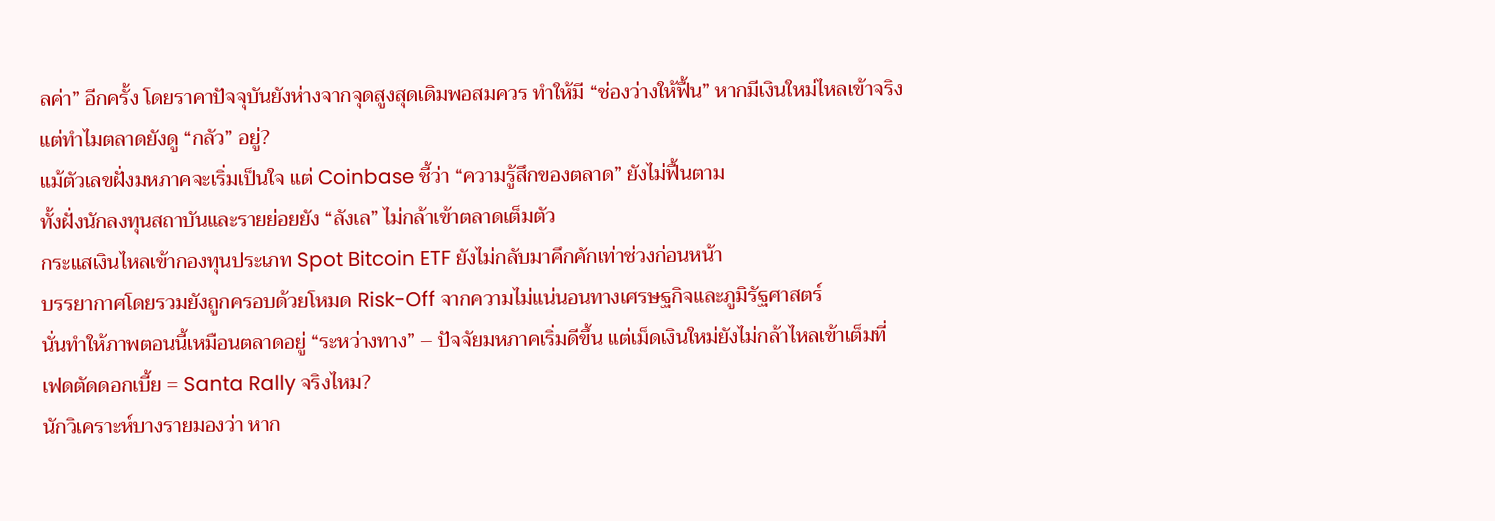ลค่า” อีกครั้ง โดยราคาปัจจุบันยังห่างจากจุดสูงสุดเดิมพอสมควร ทำให้มี “ช่องว่างให้ฟื้น” หากมีเงินใหม่ไหลเข้าจริง
แต่ทำไมตลาดยังดู “กลัว” อยู่?
แม้ตัวเลขฝั่งมหภาคจะเริ่มเป็นใจ แต่ Coinbase ชี้ว่า “ความรู้สึกของตลาด” ยังไม่ฟื้นตาม
ทั้งฝั่งนักลงทุนสถาบันและรายย่อยยัง “ลังเล” ไม่กล้าเข้าตลาดเต็มตัว
กระแสเงินไหลเข้ากองทุนประเภท Spot Bitcoin ETF ยังไม่กลับมาคึกคักเท่าช่วงก่อนหน้า
บรรยากาศโดยรวมยังถูกครอบด้วยโหมด Risk-Off จากความไม่แน่นอนทางเศรษฐกิจและภูมิรัฐศาสตร์
นั่นทำให้ภาพตอนนี้เหมือนตลาดอยู่ “ระหว่างทาง” – ปัจจัยมหภาคเริ่มดีขึ้น แต่เม็ดเงินใหม่ยังไม่กล้าไหลเข้าเต็มที่
เฟดตัดดอกเบี้ย = Santa Rally จริงไหม?
นักวิเคราะห์บางรายมองว่า หาก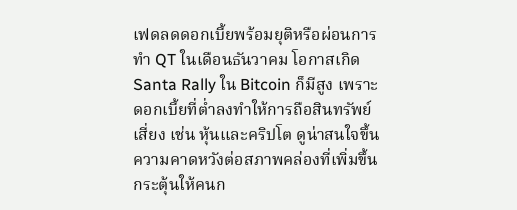เฟดลดดอกเบี้ยพร้อมยุติหรือผ่อนการทำ QT ในเดือนธันวาคม โอกาสเกิด Santa Rally ใน Bitcoin ก็มีสูง เพราะ
ดอกเบี้ยที่ต่ำลงทำให้การถือสินทรัพย์เสี่ยง เช่น หุ้นและคริปโต ดูน่าสนใจขึ้น
ความคาดหวังต่อสภาพคล่องที่เพิ่มขึ้น กระตุ้นให้คนก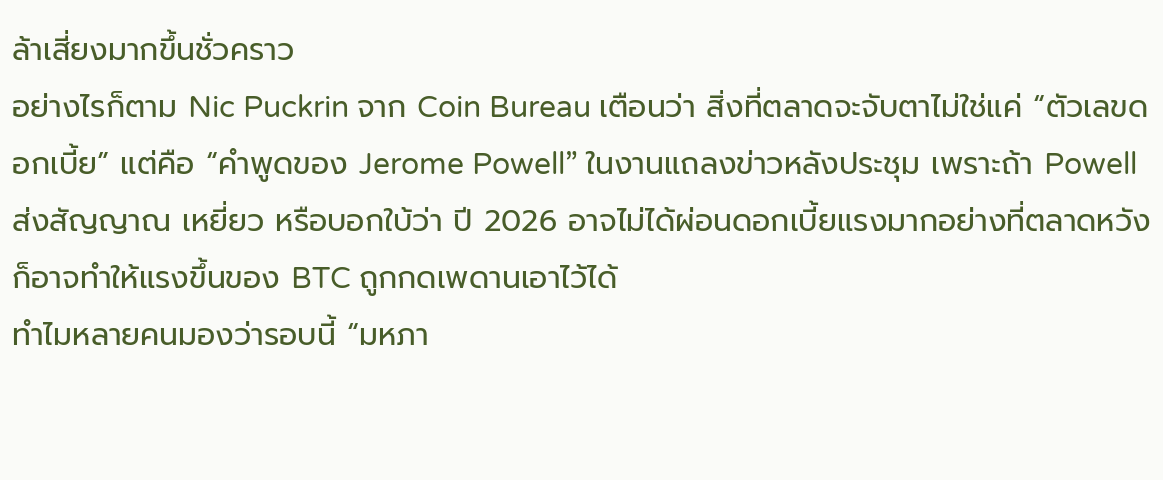ล้าเสี่ยงมากขึ้นชั่วคราว
อย่างไรก็ตาม Nic Puckrin จาก Coin Bureau เตือนว่า สิ่งที่ตลาดจะจับตาไม่ใช่แค่ “ตัวเลขดอกเบี้ย” แต่คือ “คำพูดของ Jerome Powell” ในงานแถลงข่าวหลังประชุม เพราะถ้า Powell ส่งสัญญาณ เหยี่ยว หรือบอกใบ้ว่า ปี 2026 อาจไม่ได้ผ่อนดอกเบี้ยแรงมากอย่างที่ตลาดหวัง ก็อาจทำให้แรงขึ้นของ BTC ถูกกดเพดานเอาไว้ได้
ทำไมหลายคนมองว่ารอบนี้ “มหภา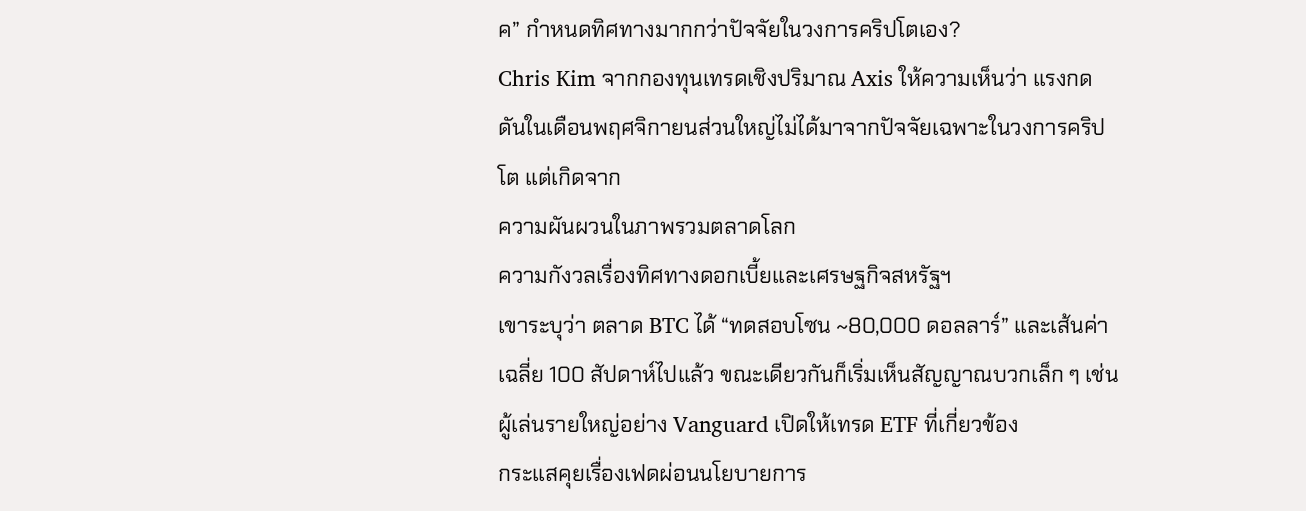ค” กำหนดทิศทางมากกว่าปัจจัยในวงการคริปโตเอง?
Chris Kim จากกองทุนเทรดเชิงปริมาณ Axis ให้ความเห็นว่า แรงกดดันในเดือนพฤศจิกายนส่วนใหญ่ไม่ได้มาจากปัจจัยเฉพาะในวงการคริปโต แต่เกิดจาก
ความผันผวนในภาพรวมตลาดโลก
ความกังวลเรื่องทิศทางดอกเบี้ยและเศรษฐกิจสหรัฐฯ
เขาระบุว่า ตลาด BTC ได้ “ทดสอบโซน ~80,000 ดอลลาร์” และเส้นค่าเฉลี่ย 100 สัปดาห์ไปแล้ว ขณะเดียวกันก็เริ่มเห็นสัญญาณบวกเล็ก ๆ เช่น
ผู้เล่นรายใหญ่อย่าง Vanguard เปิดให้เทรด ETF ที่เกี่ยวข้อง
กระแสคุยเรื่องเฟดผ่อนนโยบายการ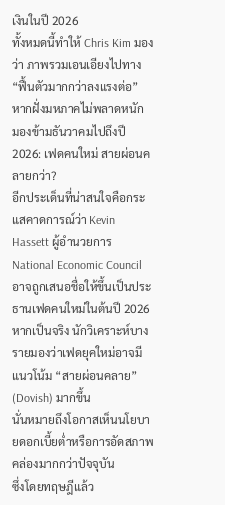เงินในปี 2026
ทั้งหมดนี้ทำให้ Chris Kim มองว่า ภาพรวมเอนเอียงไปทาง “ฟื้นตัวมากกว่าลงแรงต่อ” หากฝั่งมหภาคไม่พลาดหนัก
มองข้ามธันวาคมไปถึงปี 2026: เฟดคนใหม่ สายผ่อนคลายกว่า?
อีกประเด็นที่น่าสนใจคือกระแสคาดการณ์ว่า Kevin Hassett ผู้อำนวยการ National Economic Council อาจถูกเสนอชื่อให้ขึ้นเป็นประธานเฟดคนใหม่ในต้นปี 2026
หากเป็นจริง นักวิเคราะห์บางรายมองว่าเฟดยุคใหม่อาจมีแนวโน้ม “สายผ่อนคลาย” (Dovish) มากขึ้น
นั่นหมายถึงโอกาสเห็นนโยบายดอกเบี้ยต่ำหรือการอัดสภาพคล่องมากกว่าปัจจุบัน
ซึ่งโดยทฤษฎีแล้ว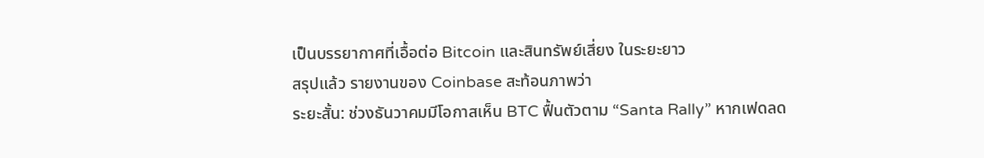เป็นบรรยากาศที่เอื้อต่อ Bitcoin และสินทรัพย์เสี่ยง ในระยะยาว
สรุปแล้ว รายงานของ Coinbase สะท้อนภาพว่า
ระยะสั้น: ช่วงธันวาคมมีโอกาสเห็น BTC ฟื้นตัวตาม “Santa Rally” หากเฟดลด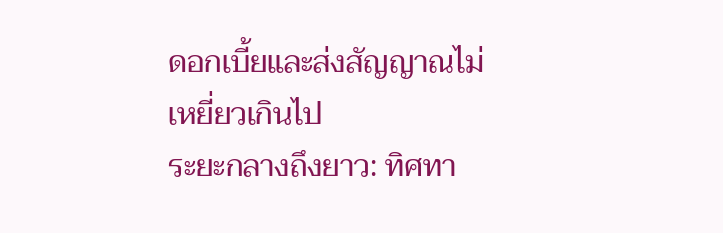ดอกเบี้ยและส่งสัญญาณไม่เหยี่ยวเกินไป
ระยะกลางถึงยาว: ทิศทา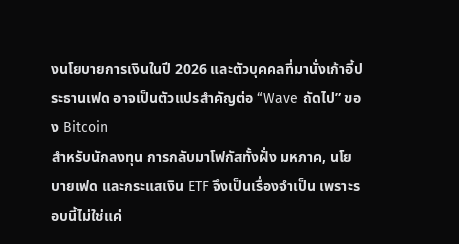งนโยบายการเงินในปี 2026 และตัวบุคคลที่มานั่งเก้าอี้ประธานเฟด อาจเป็นตัวแปรสำคัญต่อ “Wave ถัดไป” ของ Bitcoin
สำหรับนักลงทุน การกลับมาโฟกัสทั้งฝั่ง มหภาค, นโยบายเฟด และกระแสเงิน ETF จึงเป็นเรื่องจำเป็น เพราะรอบนี้ไม่ใช่แค่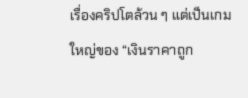เรื่องคริปโตล้วน ๆ แต่เป็นเกมใหญ่ของ “เงินราคาถูก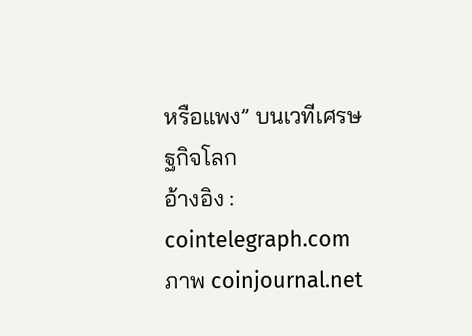หรือแพง” บนเวทีเศรษฐกิจโลก
อ้างอิง : cointelegraph.com
ภาพ coinjournal.net